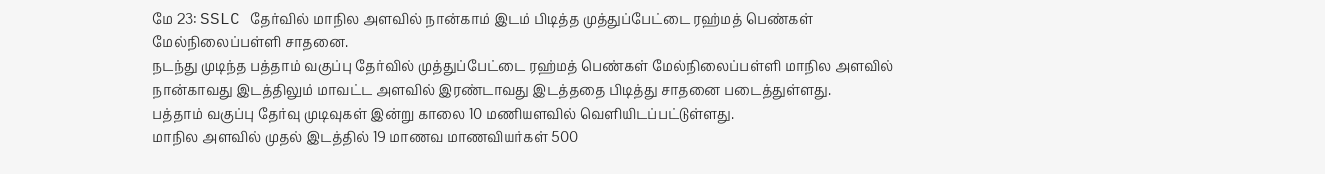மே 23: SSLC தேர்வில் மாநில அளவில் நான்காம் இடம் பிடித்த முத்துப்பேட்டை ரஹ்மத் பெண்கள் மேல்நிலைப்பள்ளி சாதனை.
நடந்து முடிந்த பத்தாம் வகுப்பு தேர்வில் முத்துப்பேட்டை ரஹ்மத் பெண்கள் மேல்நிலைப்பள்ளி மாநில அளவில் நான்காவது இடத்திலும் மாவட்ட அளவில் இரண்டாவது இடத்ததை பிடித்து சாதனை படைத்துள்ளது.
பத்தாம் வகுப்பு தேர்வு முடிவுகள் இன்று காலை 10 மணியளவில் வெளியிடப்பட்டுள்ளது.
மாநில அளவில் முதல் இடத்தில் 19 மாணவ மாணவியர்கள் 500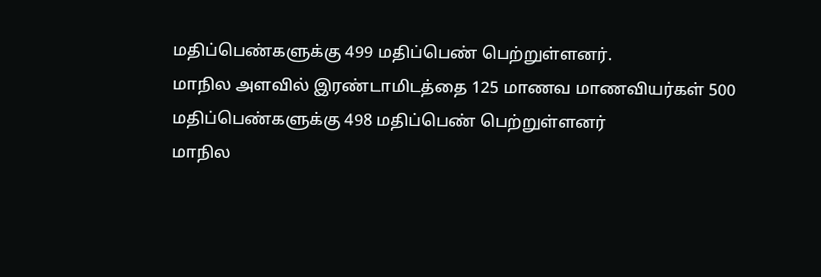மதிப்பெண்களுக்கு 499 மதிப்பெண் பெற்றுள்ளனர்.
மாநில அளவில் இரண்டாமிடத்தை 125 மாணவ மாணவியர்கள் 500 மதிப்பெண்களுக்கு 498 மதிப்பெண் பெற்றுள்ளனர்
மாநில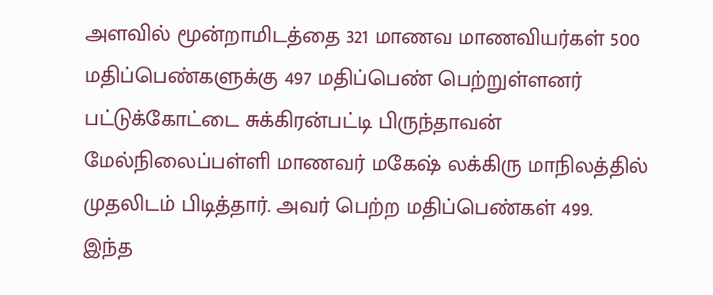அளவில் மூன்றாமிடத்தை 321 மாணவ மாணவியர்கள் 500 மதிப்பெண்களுக்கு 497 மதிப்பெண் பெற்றுள்ளனர்
பட்டுக்கோட்டை சுக்கிரன்பட்டி பிருந்தாவன் மேல்நிலைப்பள்ளி மாணவர் மகேஷ் லக்கிரு மாநிலத்தில் முதலிடம் பிடித்தார். அவர் பெற்ற மதிப்பெண்கள் 499.
இந்த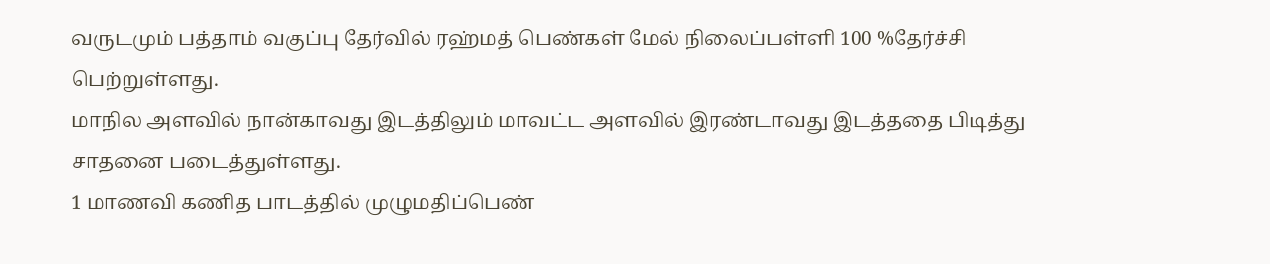வருடமும் பத்தாம் வகுப்பு தேர்வில் ரஹ்மத் பெண்கள் மேல் நிலைப்பள்ளி 100 %தேர்ச்சி பெற்றுள்ளது.
மாநில அளவில் நான்காவது இடத்திலும் மாவட்ட அளவில் இரண்டாவது இடத்ததை பிடித்து சாதனை படைத்துள்ளது.
1 மாணவி கணித பாடத்தில் முழுமதிப்பெண்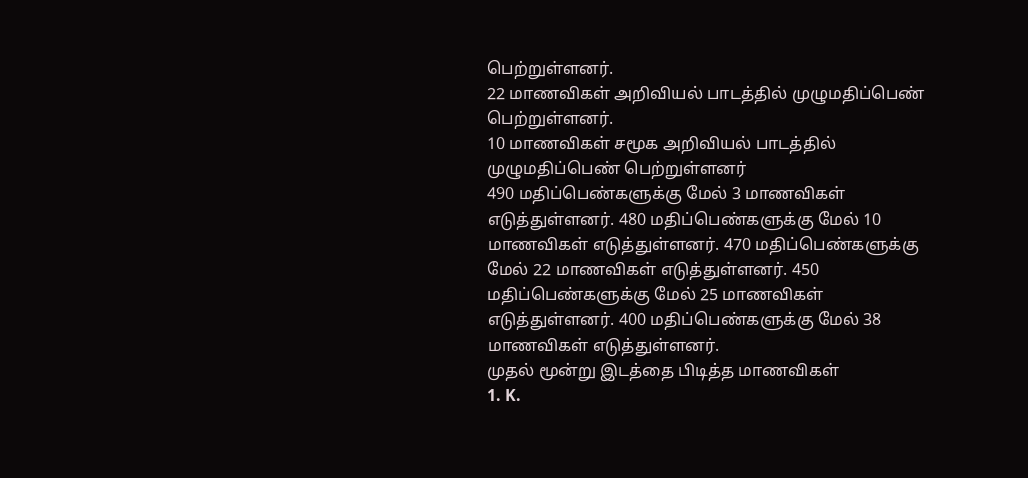பெற்றுள்ளனர்.
22 மாணவிகள் அறிவியல் பாடத்தில் முழுமதிப்பெண் பெற்றுள்ளனர்.
10 மாணவிகள் சமூக அறிவியல் பாடத்தில் முழுமதிப்பெண் பெற்றுள்ளனர்
490 மதிப்பெண்களுக்கு மேல் 3 மாணவிகள் எடுத்துள்ளனர். 480 மதிப்பெண்களுக்கு மேல் 10 மாணவிகள் எடுத்துள்ளனர். 470 மதிப்பெண்களுக்கு மேல் 22 மாணவிகள் எடுத்துள்ளனர். 450 மதிப்பெண்களுக்கு மேல் 25 மாணவிகள் எடுத்துள்ளனர். 400 மதிப்பெண்களுக்கு மேல் 38 மாணவிகள் எடுத்துள்ளனர்.
முதல் மூன்று இடத்தை பிடித்த மாணவிகள்
1. K.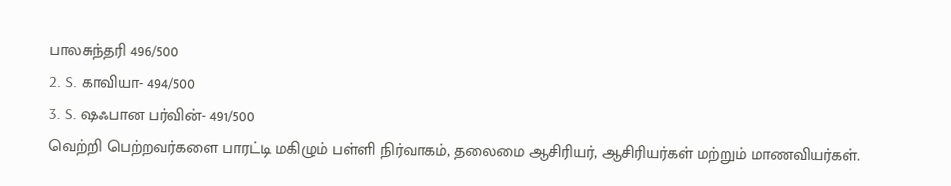பாலசுந்தரி 496/500
2. S. காவியா- 494/500
3. S. ஷஃபான பர்வின்- 491/500
வெற்றி பெற்றவர்களை பாரட்டி மகிழும் பள்ளி நிர்வாகம், தலைமை ஆசிரியர், ஆசிரியர்கள் மற்றும் மாணவியர்கள்.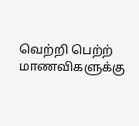வெற்றி பெற்ற் மாணவிகளுக்கு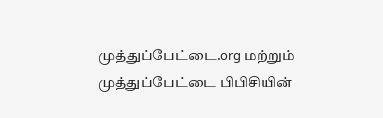முத்துப்பேட்டை.org மற்றும் முத்துப்பேட்டை பிபிசியின்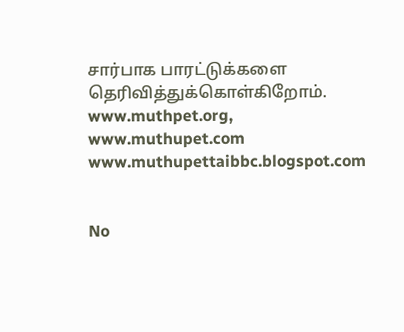சார்பாக பாரட்டுக்களை தெரிவித்துக்கொள்கிறோம்.
www.muthpet.org, www.muthupet.com
www.muthupettaibbc.blogspot.com


No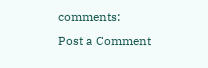comments:
Post a Comment